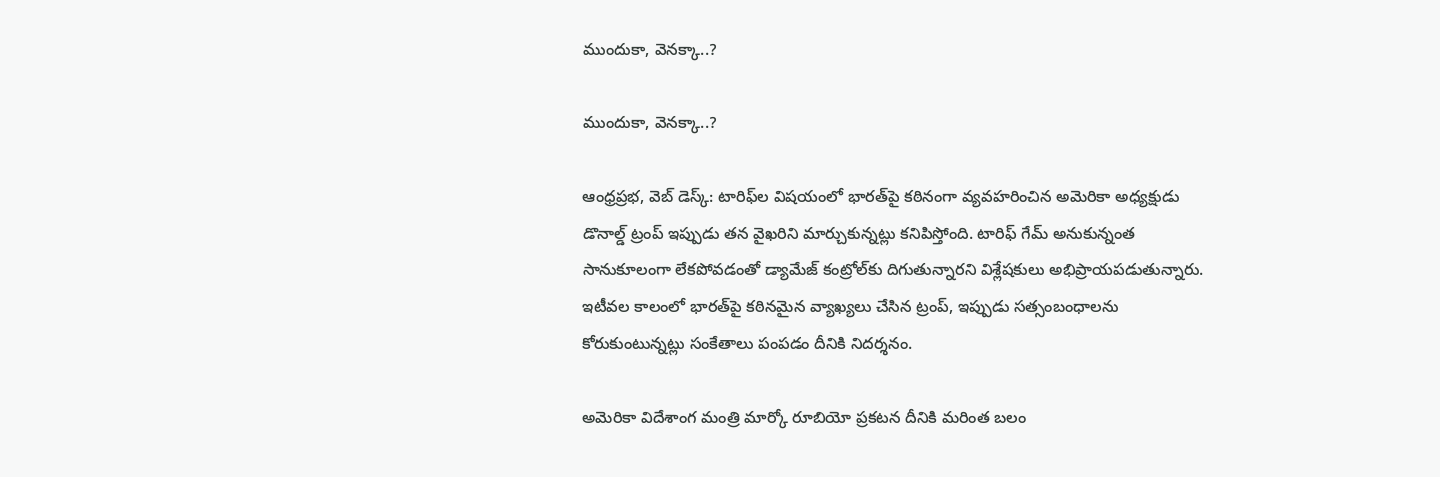ముందుకా, వెనక్కా..?

ముందుకా, వెనక్కా..?

ఆంధ్ర‌ప్ర‌భ‌, వెబ్ డెస్క్: టారిఫ్‌ల విషయంలో భారత్‌పై కఠినంగా వ్యవహరించిన అమెరికా అధ్యక్షుడు డొనాల్డ్ ట్రంప్ ఇప్పుడు తన వైఖరిని మార్చుకున్నట్లు కనిపిస్తోంది. టారిఫ్ గేమ్ అనుకున్నంత సానుకూలంగా లేకపోవడంతో డ్యామేజ్ కంట్రోల్‌కు దిగుతున్నారని విశ్లేషకులు అభిప్రాయపడుతున్నారు. ఇటీవల కాలంలో భారత్‌పై కఠినమైన వ్యాఖ్యలు చేసిన ట్రంప్, ఇప్పుడు సత్సంబంధాలను కోరుకుంటున్నట్లు సంకేతాలు పంపడం దీనికి నిదర్శనం.

అమెరికా విదేశాంగ మంత్రి మార్కో రూబియో ప్రకటన దీనికి మరింత బలం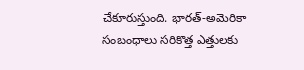చేకూరుస్తుంది. భారత్-అమెరికా సంబంధాలు సరికొత్త ఎత్తులకు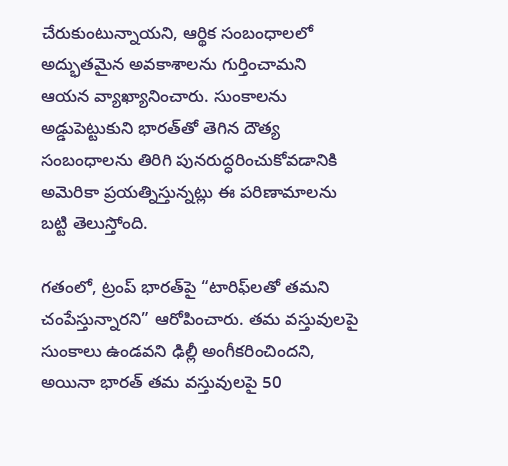చేరుకుంటున్నాయని, ఆర్థిక సంబంధాలలో అద్భుతమైన అవకాశాలను గుర్తించామని ఆయన వ్యాఖ్యానించారు. సుంకాలను అడ్డుపెట్టుకుని భారత్‌తో తెగిన దౌత్య సంబంధాలను తిరిగి పునరుద్ధరించుకోవడానికి అమెరికా ప్రయత్నిస్తున్నట్లు ఈ పరిణామాలను బట్టి తెలుస్తోంది.

గతంలో, ట్రంప్ భారత్‌పై “టారిఫ్‌లతో తమని చంపేస్తున్నారని” ఆరోపించారు. తమ వస్తువులపై సుంకాలు ఉండవని ఢిల్లీ అంగీకరించిందని, అయినా భారత్ తమ వస్తువులపై 50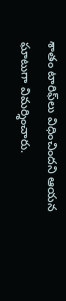శాతం టారిఫ్‌లు విధించిందని ఆయన ఘాటుగా విమర్శించారు.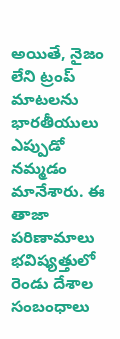అయితే, నైజం లేని ట్రంప్ మాటలను భారతీయులు ఎప్పుడో నమ్మడం మానేశారు. ఈ తాజా పరిణామాలు భవిష్యత్తులో రెండు దేశాల సంబంధాలు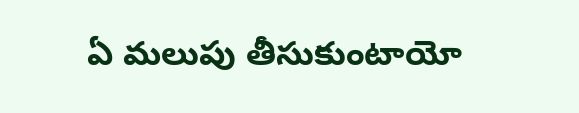ఏ మలుపు తీసుకుంటాయో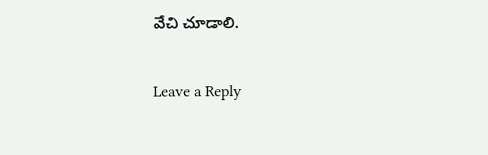వేచి చూడాలి.

Leave a Reply